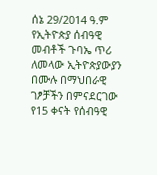ሰኔ 29/2014 ዓ.ም የኢትዮጵያ ሰብዓዊ መብቶች ጉባኤ ጥሪ ለመላው ኢትዮጵያውያን በሙሉ በማህበራዊ ገፆቻችን በምናደርገው የ15 ቀናት የሰብዓዊ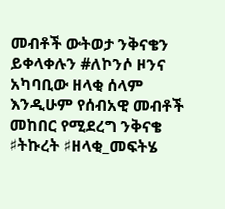መብቶች ውትወታ ንቅናቄን ይቀላቀሉን #ለኮንሶ ዞንና አካባቢው ዘላቂ ሰላም እንዲሁም የሰብአዊ መብቶች መከበር የሚደረግ ንቅናቄ ♯ትኩረት ♯ዘላቂ_መፍትሄ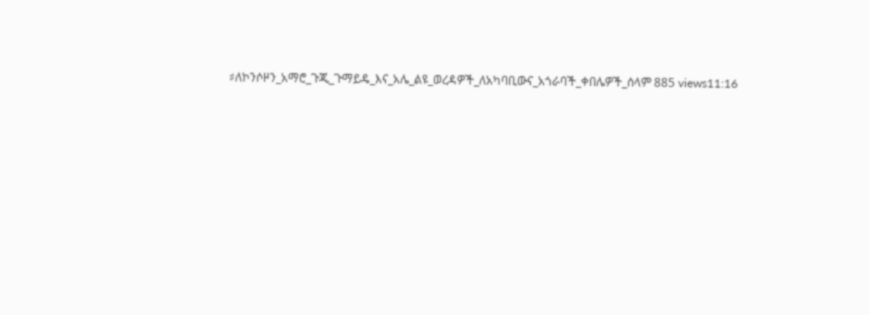♯ለኮንሶዞን_አማሮ_ጉጂ_ጉማይዴ_እና_አሌ_ልዩ_ወረዳዎች_ለአካባቢውና_አጎራባች_ቀበሌዎች_ሰላም 885 views11:16